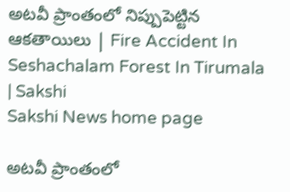అటవీ ప్రాంతంలో నిప్పుపెట్టిన ఆకతాయిలు | Fire Accident In Seshachalam Forest In Tirumala | Sakshi
Sakshi News home page

అటవీ ప్రాంతంలో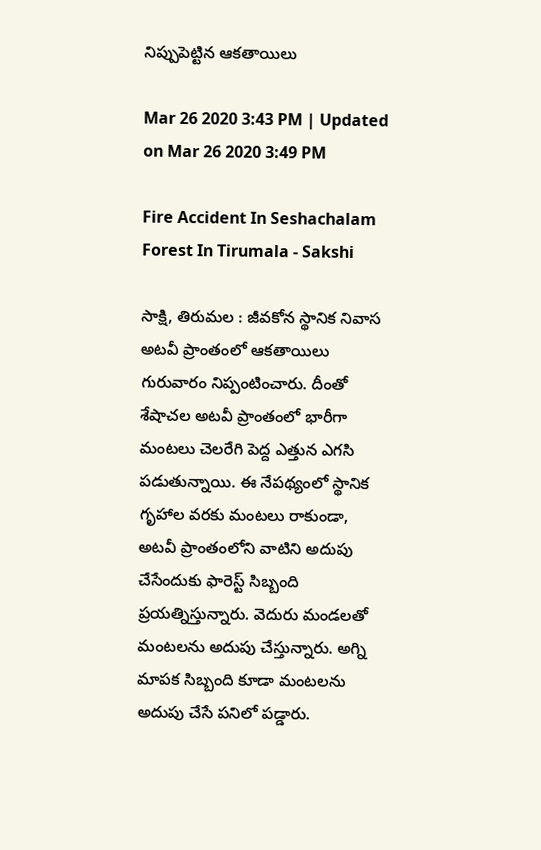నిప్పుపెట్టిన ఆకతాయిలు

Mar 26 2020 3:43 PM | Updated on Mar 26 2020 3:49 PM

Fire Accident In Seshachalam Forest In Tirumala - Sakshi

సాక్షి, తిరుమల : జీవకోన స్థానిక నివాస అటవీ ప్రాంతంలో ఆకతాయిలు గురువారం నిప్పంటించారు. దీంతో శేషాచల అటవీ ప్రాంతంలో భారీగా మంటలు చెలరేగి పెద్ద ఎత్తున ఎగసి పడుతున్నాయి. ఈ నేపథ్యంలో స్థానిక గృహాల వరకు మంటలు రాకుండా, అటవీ ప్రాంతంలోని వాటిని అదుపు చేసేందుకు ఫారెస్ట్ సిబ్బంది ప్రయత్నిస్తున్నారు. వెదురు మండలతో మంటలను అదుపు చేస్తున్నారు. అగ్ని మాపక సిబ్బంది కూడా మంటలను అదుపు చేసే పనిలో పడ్డారు.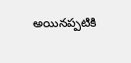అయినప్పటికి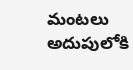మంటలు అదుపులోకి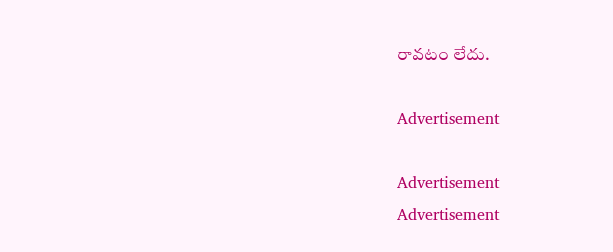రావటం లేదు.

Advertisement

Advertisement
Advertisement